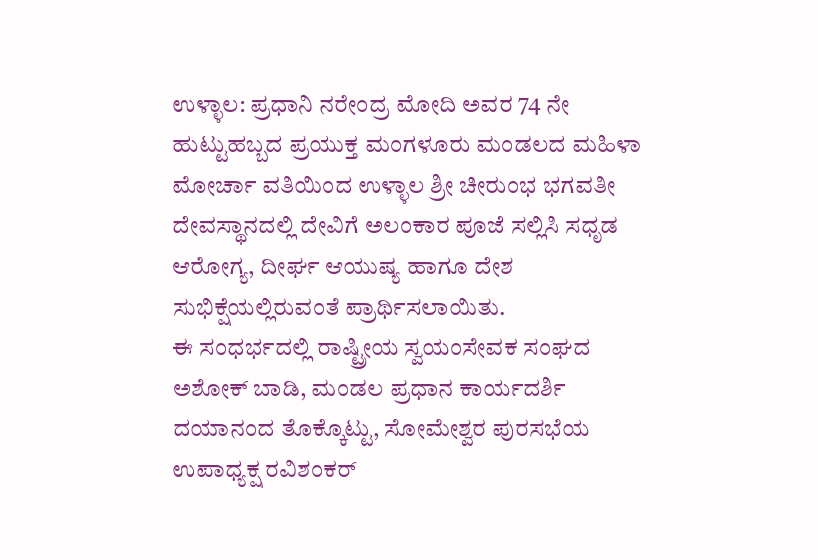ಉಳ್ಳಾಲ: ಪ್ರಧಾನಿ ನರೇಂದ್ರ ಮೋದಿ ಅವರ 74 ನೇ ಹುಟ್ಟುಹಬ್ಬದ ಪ್ರಯುಕ್ತ ಮಂಗಳೂರು ಮಂಡಲದ ಮಹಿಳಾ ಮೋರ್ಚಾ ವತಿಯಿಂದ ಉಳ್ಳಾಲ ಶ್ರೀ ಚೀರುಂಭ ಭಗವತೀ ದೇವಸ್ಥಾನದಲ್ಲಿ ದೇವಿಗೆ ಅಲಂಕಾರ ಪೂಜೆ ಸಲ್ಲಿಸಿ ಸಧೃಡ ಆರೋಗ್ಯ, ದೀರ್ಘ ಆಯುಷ್ಯ ಹಾಗೂ ದೇಶ ಸುಭಿಕ್ಷೆಯಲ್ಲಿರುವಂತೆ ಪ್ರಾರ್ಥಿಸಲಾಯಿತು.
ಈ ಸಂಧರ್ಭದಲ್ಲಿ ರಾಷ್ಟ್ರೀಯ ಸ್ವಯಂಸೇವಕ ಸಂಘದ ಅಶೋಕ್ ಬಾಡಿ, ಮಂಡಲ ಪ್ರಧಾನ ಕಾರ್ಯದರ್ಶಿ ದಯಾನಂದ ತೊಕ್ಕೊಟ್ಟು, ಸೋಮೇಶ್ವರ ಪುರಸಭೆಯ ಉಪಾಧ್ಯಕ್ಷ ರವಿಶಂಕರ್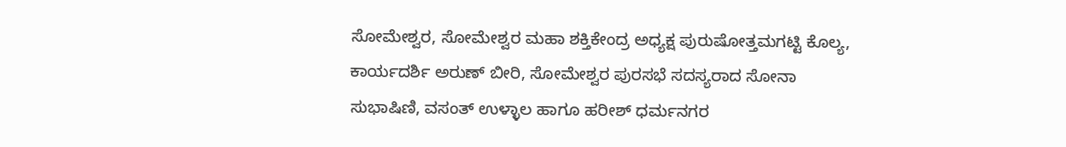ಸೋಮೇಶ್ವರ, ಸೋಮೇಶ್ವರ ಮಹಾ ಶಕ್ತಿಕೇಂದ್ರ ಅಧ್ಯಕ್ಷ ಪುರುಷೋತ್ತಮಗಟ್ಟಿ ಕೊಲ್ಯ, ಕಾರ್ಯದರ್ಶಿ ಅರುಣ್ ಬೀರಿ, ಸೋಮೇಶ್ವರ ಪುರಸಭೆ ಸದಸ್ಯರಾದ ಸೋನಾ ಸುಭಾಷಿಣಿ, ವಸಂತ್ ಉಳ್ಳಾಲ ಹಾಗೂ ಹರೀಶ್ ಧರ್ಮನಗರ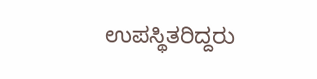ಉಪಸ್ಥಿತರಿದ್ದರು